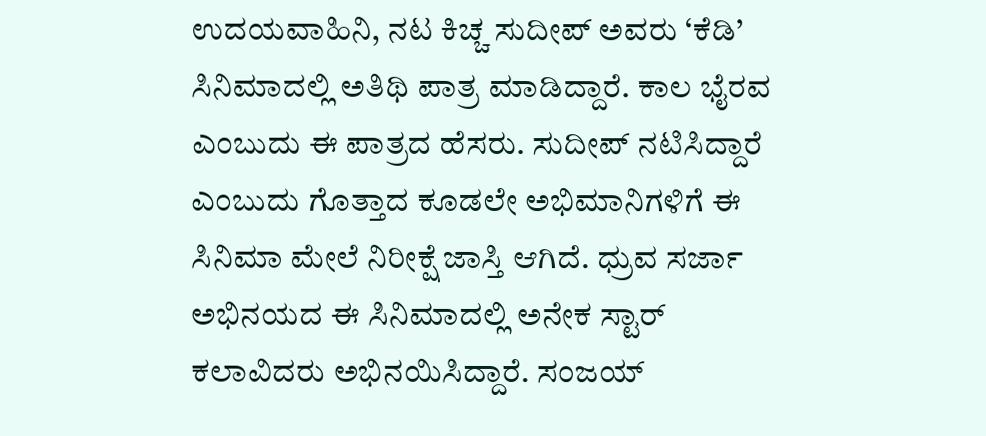ಉದಯವಾಹಿನಿ, ನಟ ಕಿಚ್ಚ ಸುದೀಪ್ ಅವರು ‘ಕೆಡಿ’ ಸಿನಿಮಾದಲ್ಲಿ ಅತಿಥಿ ಪಾತ್ರ ಮಾಡಿದ್ದಾರೆ. ಕಾಲ ಭೈರವ ಎಂಬುದು ಈ ಪಾತ್ರದ ಹೆಸರು. ಸುದೀಪ್ ನಟಿಸಿದ್ದಾರೆ ಎಂಬುದು ಗೊತ್ತಾದ ಕೂಡಲೇ ಅಭಿಮಾನಿಗಳಿಗೆ ಈ ಸಿನಿಮಾ ಮೇಲೆ ನಿರೀಕ್ಷೆ ಜಾಸ್ತಿ ಆಗಿದೆ. ಧ್ರುವ ಸರ್ಜಾ ಅಭಿನಯದ ಈ ಸಿನಿಮಾದಲ್ಲಿ ಅನೇಕ ಸ್ಟಾರ್ ಕಲಾವಿದರು ಅಭಿನಯಿಸಿದ್ದಾರೆ. ಸಂಜಯ್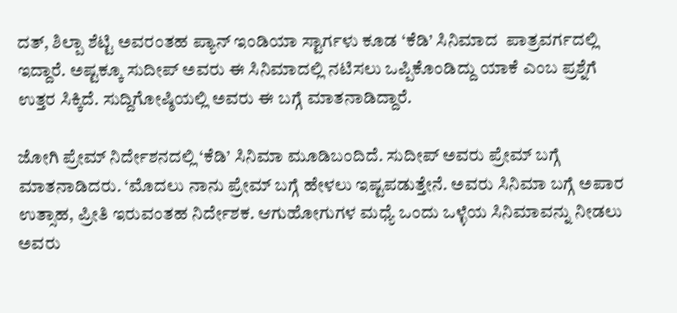ದತ್, ಶಿಲ್ಪಾ ಶೆಟ್ಟಿ ಅವರಂತಹ ಪ್ಯಾನ್ ಇಂಡಿಯಾ ಸ್ಟಾರ್ಗಳು ಕೂಡ ‘ಕೆಡಿ’ ಸಿನಿಮಾದ  ಪಾತ್ರವರ್ಗದಲ್ಲಿ ಇದ್ದಾರೆ. ಅಷ್ಟಕ್ಕೂ ಸುದೀಪ್ ಅವರು ಈ ಸಿನಿಮಾದಲ್ಲಿ ನಟಿಸಲು ಒಪ್ಪಿಕೊಂಡಿದ್ದು ಯಾಕೆ ಎಂಬ ಪ್ರಶ್ನೆಗೆ ಉತ್ತರ ಸಿಕ್ಕಿದೆ. ಸುದ್ದಿಗೋಷ್ಠಿಯಲ್ಲಿ ಅವರು ಈ ಬಗ್ಗೆ ಮಾತನಾಡಿದ್ದಾರೆ.

ಜೋಗಿ ಪ್ರೇಮ್ ನಿರ್ದೇಶನದಲ್ಲಿ ‘ಕೆಡಿ’ ಸಿನಿಮಾ ಮೂಡಿಬಂದಿದೆ. ಸುದೀಪ್ ಅವರು ಪ್ರೇಮ್ ಬಗ್ಗೆ ಮಾತನಾಡಿದರು. ‘ಮೊದಲು ನಾನು ಪ್ರೇಮ್ ಬಗ್ಗೆ ಹೇಳಲು ಇಷ್ಟಪಡುತ್ತೇನೆ. ಅವರು ಸಿನಿಮಾ ಬಗ್ಗೆ ಅಪಾರ ಉತ್ಸಾಹ, ಪ್ರೀತಿ ಇರುವಂತಹ ನಿರ್ದೇಶಕ. ಆಗುಹೋಗುಗಳ ಮಧ್ಯೆ ಒಂದು ಒಳ್ಳೆಯ ಸಿನಿಮಾವನ್ನು ನೀಡಲು ಅವರು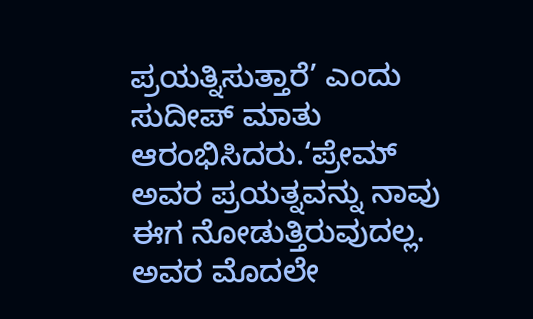ಪ್ರಯತ್ನಿಸುತ್ತಾರೆ’ ಎಂದು ಸುದೀಪ್ ಮಾತು ಆರಂಭಿಸಿದರು.‘ಪ್ರೇಮ್ ಅವರ ಪ್ರಯತ್ನವನ್ನು ನಾವು ಈಗ ನೋಡುತ್ತಿರುವುದಲ್ಲ. ಅವರ ಮೊದಲೇ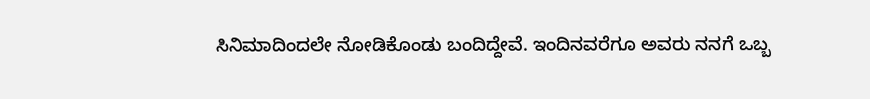ಸಿನಿಮಾದಿಂದಲೇ ನೋಡಿಕೊಂಡು ಬಂದಿದ್ದೇವೆ. ಇಂದಿನವರೆಗೂ ಅವರು ನನಗೆ ಒಬ್ಬ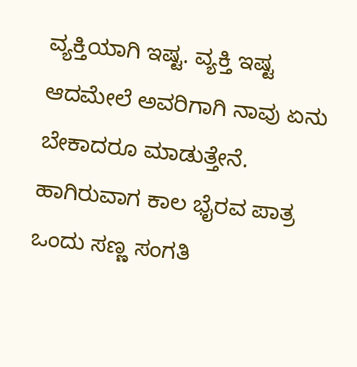ವ್ಯಕ್ತಿಯಾಗಿ ಇಷ್ಟ. ವ್ಯಕ್ತಿ ಇಷ್ಟ ಆದಮೇಲೆ ಅವರಿಗಾಗಿ ನಾವು ಏನು ಬೇಕಾದರೂ ಮಾಡುತ್ತೇನೆ. ಹಾಗಿರುವಾಗ ಕಾಲ ಭೈರವ ಪಾತ್ರ ಒಂದು ಸಣ್ಣ ಸಂಗತಿ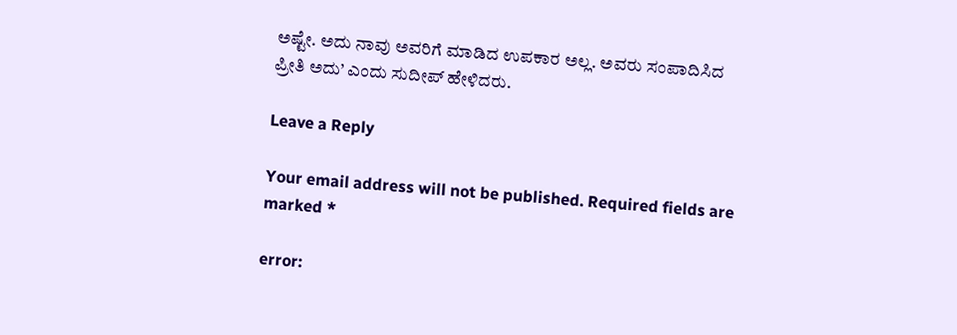ಅಷ್ಟೇ. ಅದು ನಾವು ಅವರಿಗೆ ಮಾಡಿದ ಉಪಕಾರ ಅಲ್ಲ. ಅವರು ಸಂಪಾದಿಸಿದ ಪ್ರೀತಿ ಅದು’ ಎಂದು ಸುದೀಪ್ ಹೇಳಿದರು.

Leave a Reply

Your email address will not be published. Required fields are marked *

error: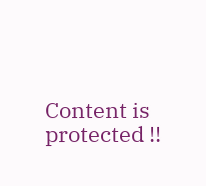Content is protected !!